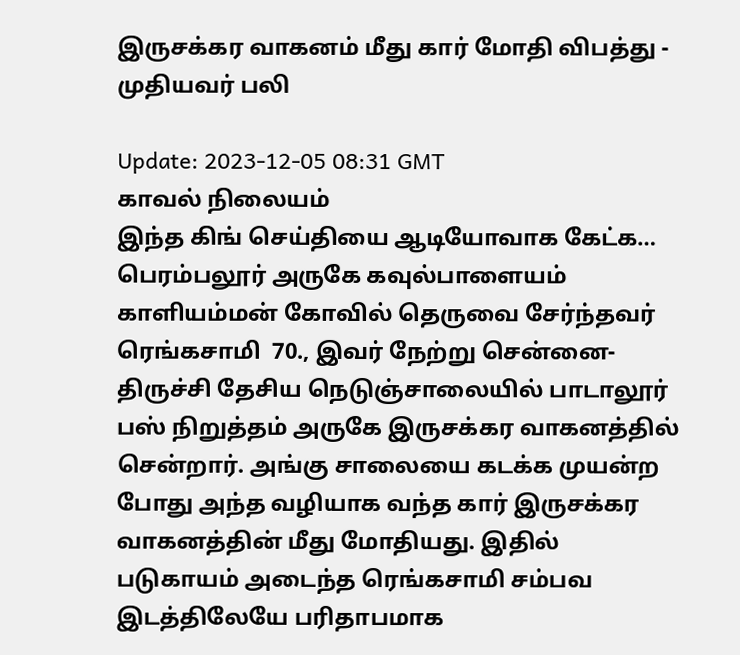இருசக்கர வாகனம் மீது கார் மோதி விபத்து - முதியவர் பலி

Update: 2023-12-05 08:31 GMT
காவல் நிலையம்
இந்த கிங் செய்தியை ஆடியோவாக கேட்க…
பெரம்பலூர் அருகே கவுல்பாளையம் காளியம்மன் கோவில் தெருவை சேர்ந்தவர் ரெங்கசாமி  70., இவர் நேற்று சென்னை- திருச்சி தேசிய நெடுஞ்சாலையில் பாடாலூர் பஸ் நிறுத்தம் அருகே இருசக்கர வாகனத்தில் சென்றார். அங்கு சாலையை கடக்க முயன்ற போது அந்த வழியாக வந்த கார் இருசக்கர வாகனத்தின் மீது மோதியது. இதில் படுகாயம் அடைந்த ரெங்கசாமி சம்பவ இடத்திலேயே பரிதாபமாக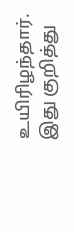உயிரிழந்தார். இது குறித்து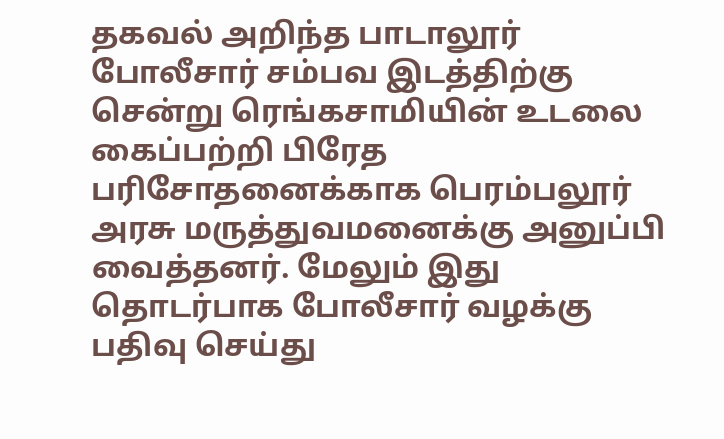தகவல் அறிந்த பாடாலூர் போலீசார் சம்பவ இடத்திற்கு சென்று ரெங்கசாமியின் உடலை கைப்பற்றி பிரேத பரிசோதனைக்காக பெரம்பலூர் அரசு மருத்துவமனைக்கு அனுப்பி வைத்தனர். மேலும் இது தொடர்பாக போலீசார் வழக்கு பதிவு செய்து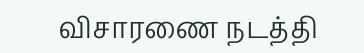விசாரணை நடத்தி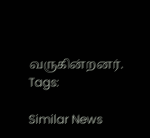வருகின்றனர்.
Tags:

Similar News